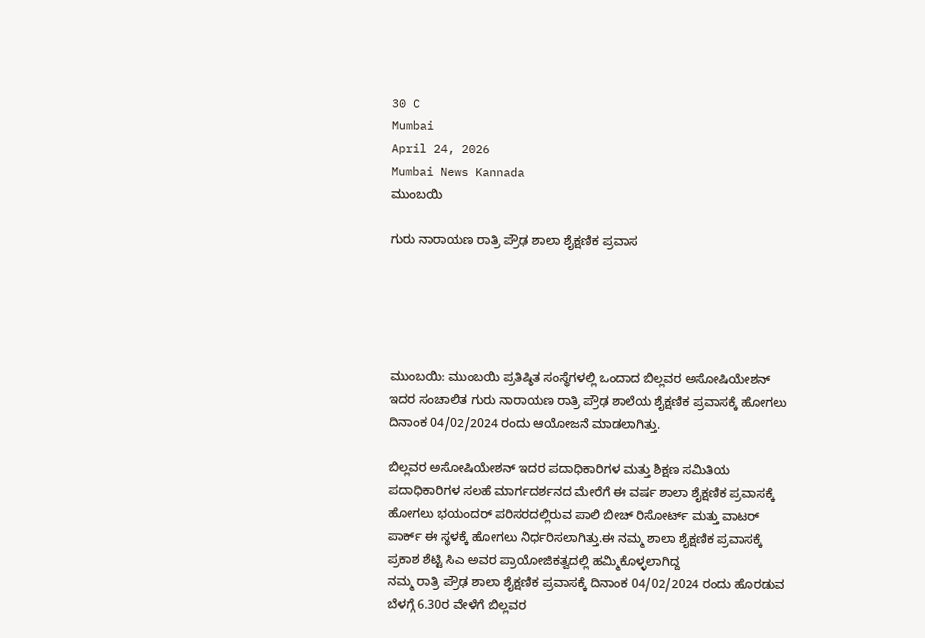30 C
Mumbai
April 24, 2026
Mumbai News Kannada
ಮುಂಬಯಿ

ಗುರು ನಾರಾಯಣ ರಾತ್ರಿ ಪ್ರೌಢ ಶಾಲಾ ಶೈಕ್ಷಣಿಕ ಪ್ರವಾಸ





ಮುಂಬಯಿ: ಮುಂಬಯಿ ಪ್ರತಿಷ್ಠಿತ ಸಂಸ್ಥೆಗಳಲ್ಲಿ ಒಂದಾದ ಬಿಲ್ಲವರ ಅಸೋಷಿಯೇಶನ್ ಇದರ ಸಂಚಾಲಿತ ಗುರು ನಾರಾಯಣ ರಾತ್ರಿ ಪ್ರೌಢ ಶಾಲೆಯ ಶೈಕ್ಷಣಿಕ ಪ್ರವಾಸಕ್ಕೆ ಹೋಗಲು ದಿನಾಂಕ 04/02/2024 ರಂದು ಆಯೋಜನೆ ಮಾಡಲಾಗಿತ್ತು.

ಬಿಲ್ಲವರ ಅಸೋಷಿಯೇಶನ್ ಇದರ ಪದಾಧಿಕಾರಿಗಳ ಮತ್ತು ಶಿಕ್ಷಣ ಸಮಿತಿಯ ಪದಾಧಿಕಾರಿಗಳ ಸಲಹೆ ಮಾರ್ಗದರ್ಶನದ ಮೇರೆಗೆ ಈ ವರ್ಷ ಶಾಲಾ ಶೈಕ್ಷಣಿಕ ಪ್ರವಾಸಕ್ಕೆ ಹೋಗಲು ಭಯಂದರ್ ಪರಿಸರದಲ್ಲಿರುವ ಪಾಲಿ ಬೀಚ್ ರಿಸೋರ್ಟ್ ಮತ್ತು ವಾಟರ್ ಪಾರ್ಕ್ ಈ ಸ್ಥಳಕ್ಕೆ ಹೋಗಲು ನಿರ್ಧರಿಸಲಾಗಿತ್ತು.ಈ ನಮ್ಮ ಶಾಲಾ ಶೈಕ್ಷಣಿಕ ಪ್ರವಾಸಕ್ಕೆ ಪ್ರಕಾಶ ಶೆಟ್ಟಿ ಸಿಎ ಅವರ ಪ್ರಾಯೋಜಿಕತ್ವದಲ್ಲಿ ಹಮ್ಮಿಕೊಳ್ಳಲಾಗಿದ್ದ
ನಮ್ಮ ರಾತ್ರಿ ಪ್ರೌಢ ಶಾಲಾ ಶೈಕ್ಷಣಿಕ ಪ್ರವಾಸಕ್ಕೆ ದಿನಾಂಕ 04/02/2024 ರಂದು ಹೊರಡುವ ಬೆಳಗ್ಗೆ 6.30ರ ವೇಳೆಗೆ ಬಿಲ್ಲವರ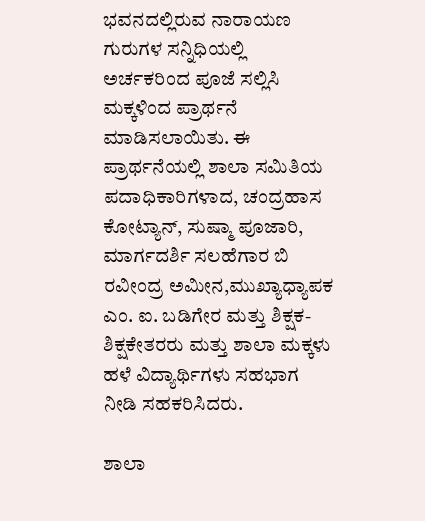ಭವನದಲ್ಲಿರುವ ನಾರಾಯಣ ಗುರುಗಳ ಸನ್ನಿಧಿಯಲ್ಲಿ ಅರ್ಚಕರಿಂದ ಪೂಜೆ ಸಲ್ಲಿಸಿ ಮಕ್ಕಳಿಂದ ಪ್ರಾರ್ಥನೆ ಮಾಡಿಸಲಾಯಿತು. ಈ ಪ್ರಾರ್ಥನೆಯಲ್ಲಿ ಶಾಲಾ ಸಮಿತಿಯ ಪದಾಧಿಕಾರಿಗಳಾದ, ಚಂದ್ರಹಾಸ ಕೋಟ್ಯಾನ್, ಸುಷ್ಮಾ ಪೂಜಾರಿ, ಮಾರ್ಗದರ್ಶಿ ಸಲಹೆಗಾರ ಬಿ ರವೀಂದ್ರ ಅಮೀನ,ಮುಖ್ಯಾಧ್ಯಾಪಕ ಎಂ. ಐ. ಬಡಿಗೇರ ಮತ್ತು ಶಿಕ್ಷಕ-ಶಿಕ್ಷಕೇತರರು ಮತ್ತು ಶಾಲಾ ಮಕ್ಕಳು ಹಳೆ ವಿದ್ಯಾರ್ಥಿಗಳು ಸಹಭಾಗ ನೀಡಿ ಸಹಕರಿಸಿದರು.

ಶಾಲಾ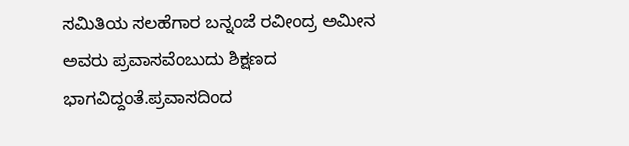ಸಮಿತಿಯ ಸಲಹೆಗಾರ ಬನ್ನಂಜೆ ರವೀಂದ್ರ ಅಮೀನ ಅವರು ಪ್ರವಾಸವೆಂಬುದು ಶಿಕ್ಷಣದ ಭಾಗವಿದ್ದಂತೆ.ಪ್ರವಾಸದಿಂದ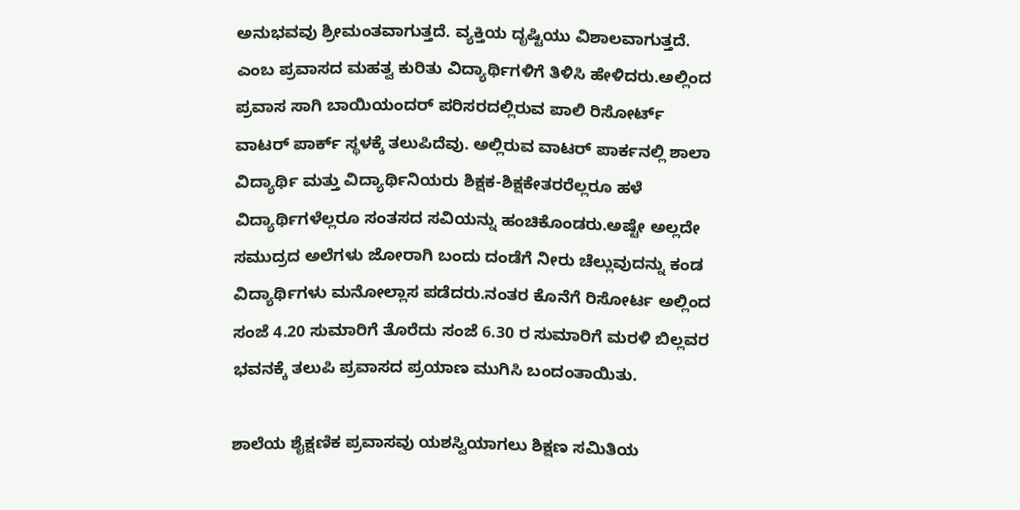ಅನುಭವವು ಶ್ರೀಮಂತವಾಗುತ್ತದೆ. ವ್ಯಕ್ತಿಯ ದೃಷ್ಟಿಯು ವಿಶಾಲವಾಗುತ್ತದೆ.
ಎಂಬ ಪ್ರವಾಸದ ಮಹತ್ವ ಕುರಿತು ವಿದ್ಯಾರ್ಥಿಗಳಿಗೆ ತಿಳಿಸಿ ಹೇಳಿದರು.ಅಲ್ಲಿಂದ ಪ್ರವಾಸ ಸಾಗಿ ಬಾಯಿಯಂದರ್ ಪರಿಸರದಲ್ಲಿರುವ ಪಾಲಿ ರಿಸೋರ್ಟ್ ವಾಟರ್ ಪಾರ್ಕ್ ಸ್ಥಳಕ್ಕೆ ತಲುಪಿದೆವು. ಅಲ್ಲಿರುವ ವಾಟರ್ ಪಾರ್ಕನಲ್ಲಿ ಶಾಲಾ ವಿದ್ಯಾರ್ಥಿ ಮತ್ತು ವಿದ್ಯಾರ್ಥಿನಿಯರು ಶಿಕ್ಷಕ-ಶಿಕ್ಷಕೇತರರೆಲ್ಲರೂ ಹಳೆ ವಿದ್ಯಾರ್ಥಿಗಳೆಲ್ಲರೂ ಸಂತಸದ ಸವಿಯನ್ನು ಹಂಚಿಕೊಂಡರು.ಅಷ್ಟೇ ಅಲ್ಲದೇ ಸಮುದ್ರದ ಅಲೆಗಳು ಜೋರಾಗಿ ಬಂದು ದಂಡೆಗೆ ನೀರು ಚೆಲ್ಲುವುದನ್ನು ಕಂಡ ವಿದ್ಯಾರ್ಥಿಗಳು ಮನೋಲ್ಲಾಸ ಪಡೆದರು.ನಂತರ ಕೊನೆಗೆ ರಿಸೋರ್ಟ ಅಲ್ಲಿಂದ ಸಂಜೆ 4.20 ಸುಮಾರಿಗೆ ತೊರೆದು ಸಂಜೆ 6.30 ರ ಸುಮಾರಿಗೆ ಮರಳಿ ಬಿಲ್ಲವರ ಭವನಕ್ಕೆ ತಲುಪಿ ಪ್ರವಾಸದ ಪ್ರಯಾಣ ಮುಗಿಸಿ ಬಂದಂತಾಯಿತು.

ಶಾಲೆಯ ಶೈಕ್ಷಣಿಕ ಪ್ರವಾಸವು ಯಶಸ್ವಿಯಾಗಲು ಶಿಕ್ಷಣ ಸಮಿತಿಯ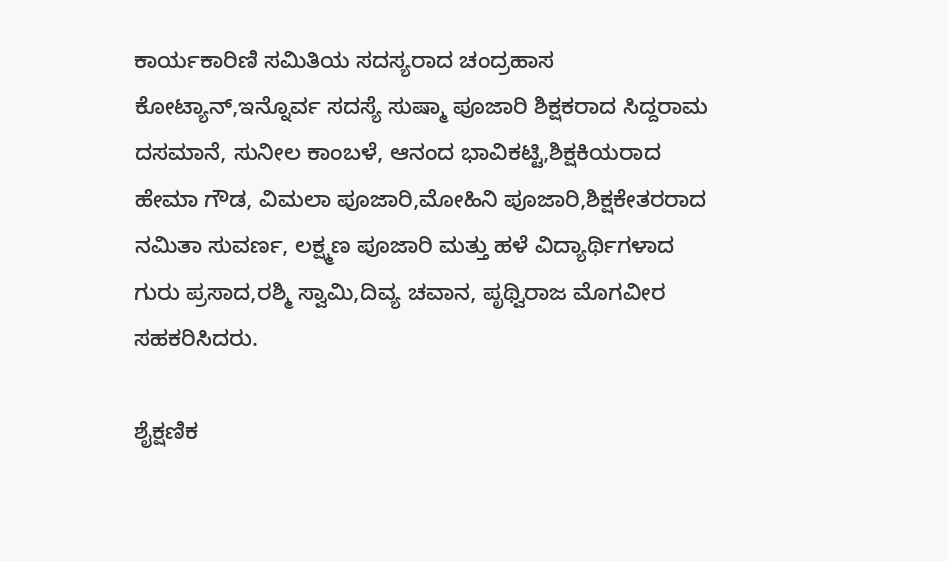ಕಾರ್ಯಕಾರಿಣಿ ಸಮಿತಿಯ ಸದಸ್ಯರಾದ ಚಂದ್ರಹಾಸ ಕೋಟ್ಯಾನ್,ಇನ್ನೊರ್ವ ಸದಸ್ಯೆ ಸುಷ್ಮಾ ಪೂಜಾರಿ ಶಿಕ್ಷಕರಾದ ಸಿದ್ದರಾಮ ದಸಮಾನೆ, ಸುನೀಲ ಕಾಂಬಳೆ, ಆನಂದ ಭಾವಿಕಟ್ಟಿ,ಶಿಕ್ಷಕಿಯರಾದ ಹೇಮಾ ಗೌಡ, ವಿಮಲಾ ಪೂಜಾರಿ,ಮೋಹಿನಿ ಪೂಜಾರಿ,ಶಿಕ್ಷಕೇತರರಾದ ನಮಿತಾ ಸುವರ್ಣ, ಲಕ್ಷ್ಮಣ ಪೂಜಾರಿ ಮತ್ತು ಹಳೆ ವಿದ್ಯಾರ್ಥಿಗಳಾದ ಗುರು ಪ್ರಸಾದ,ರಶ್ಮಿ ಸ್ವಾಮಿ,ದಿವ್ಯ ಚವಾನ, ಪೃಥ್ವಿರಾಜ ಮೊಗವೀರ ಸಹಕರಿಸಿದರು.

ಶೈಕ್ಷಣಿಕ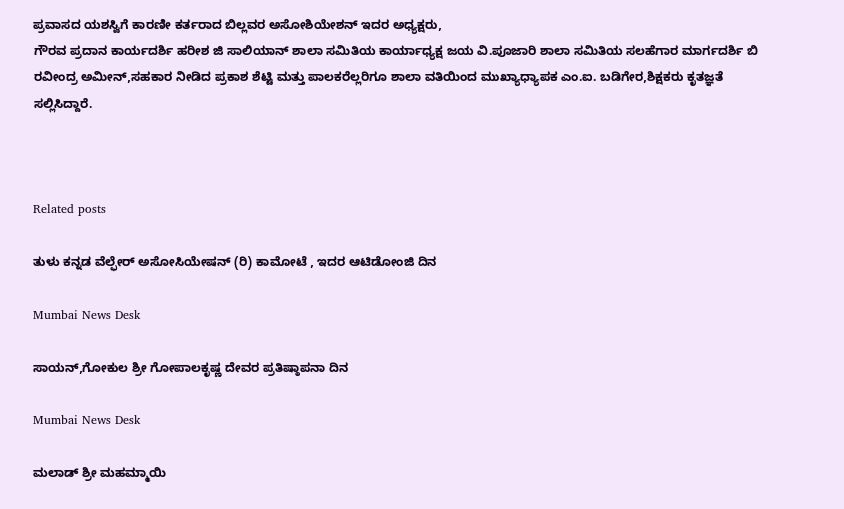ಪ್ರವಾಸದ ಯಶಸ್ವಿಗೆ ಕಾರಣೀ ಕರ್ತರಾದ ಬಿಲ್ಲವರ ಅಸೋಶಿಯೇಶನ್ ಇದರ ಅಧ್ಯಕ್ಷರು,
ಗೌರವ ಪ್ರದಾನ ಕಾರ್ಯದರ್ಶಿ ಹರೀಶ ಜಿ ಸಾಲಿಯಾನ್ ಶಾಲಾ ಸಮಿತಿಯ ಕಾರ್ಯಾಧ್ಯಕ್ಷ ಜಯ ವಿ.ಪೂಜಾರಿ ಶಾಲಾ ಸಮಿತಿಯ ಸಲಹೆಗಾರ ಮಾರ್ಗದರ್ಶಿ ಬಿ ರವೀಂದ್ರ ಅಮೀನ್,ಸಹಕಾರ ನೀಡಿದ ಪ್ರಕಾಶ ಶೆಟ್ಟಿ ಮತ್ತು ಪಾಲಕರೆಲ್ಲರಿಗೂ ಶಾಲಾ ವತಿಯಿಂದ ಮುಖ್ಯಾಧ್ಯಾಪಕ ಎಂ.ಐ. ಬಡಿಗೇರ,ಶಿಕ್ಷಕರು ಕೃತಜ್ಞತೆ ಸಲ್ಲಿಸಿದ್ದಾರೆ.



Related posts

ತುಳು ಕನ್ನಡ ವೆಲ್ಫೇರ್ ಅಸೋಸಿಯೇಷನ್ (ರಿ) ಕಾಮೋಟೆ , ಇದರ ಆಟಿಡೋಂಜಿ ದಿನ

Mumbai News Desk

ಸಾಯನ್,ಗೋಕುಲ ಶ್ರೀ ಗೋಪಾಲಕೃಷ್ಣ ದೇವರ ಪ್ರತಿಷ್ಠಾಪನಾ ದಿನ

Mumbai News Desk

ಮಲಾಡ್ ಶ್ರೀ ಮಹಮ್ಮಾಯಿ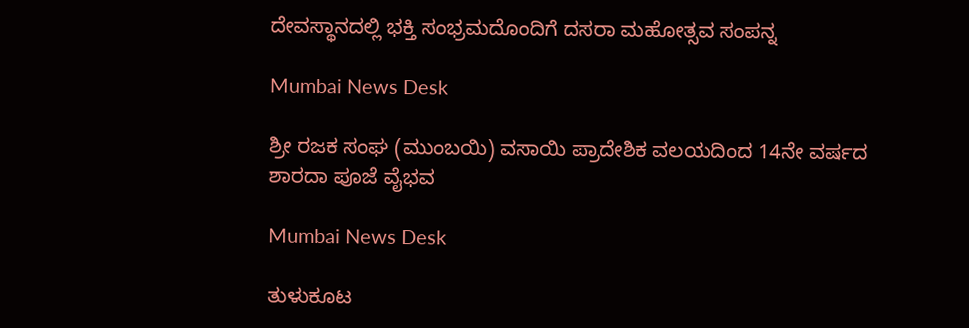ದೇವಸ್ಥಾನದಲ್ಲಿ ಭಕ್ತಿ ಸಂಭ್ರಮದೊಂದಿಗೆ ದಸರಾ ಮಹೋತ್ಸವ ಸಂಪನ್ನ

Mumbai News Desk

ಶ್ರೀ ರಜಕ ಸಂಘ (ಮುಂಬಯಿ) ವಸಾಯಿ ಪ್ರಾದೇಶಿಕ ವಲಯದಿಂದ 14ನೇ ವರ್ಷದ ಶಾರದಾ ಪೂಜೆ ವೈಭವ

Mumbai News Desk

ತುಳುಕೂಟ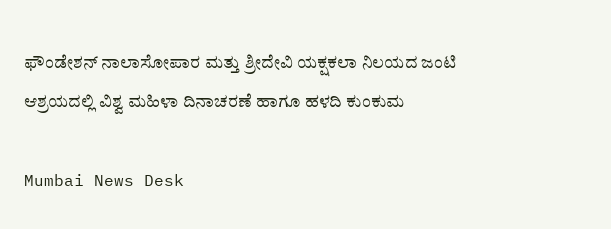ಫೌಂಡೇಶನ್ ನಾಲಾಸೋಪಾರ ಮತ್ತು ಶ್ರೀದೇವಿ ಯಕ್ಷಕಲಾ ನಿಲಯದ ಜಂಟಿ ಆಶ್ರಯದಲ್ಲಿ ವಿಶ್ವ ಮಹಿಳಾ ದಿನಾಚರಣೆ ಹಾಗೂ ಹಳದಿ ಕುಂಕುಮ

Mumbai News Desk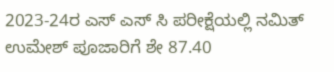2023-24ರ ಎಸ್ ಎಸ್ ಸಿ ಪರೀಕ್ಷೆಯಲ್ಲಿ ನಮಿತ್ ಉಮೇಶ್ ಪೂಜಾರಿಗೆ ಶೇ 87.40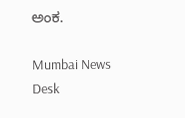ಅಂಕ.

Mumbai News Desk